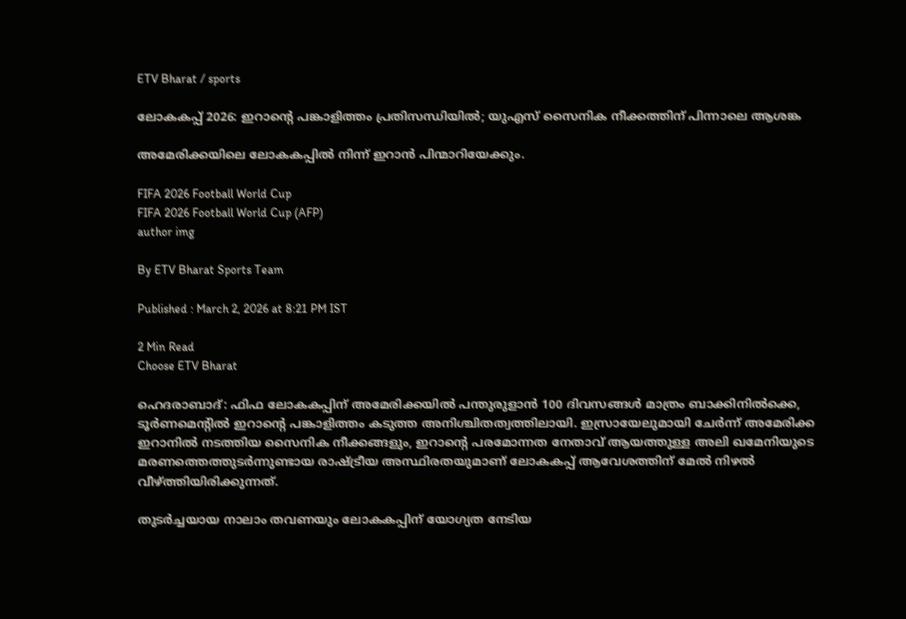ETV Bharat / sports

ലോകകപ്പ് 2026: ഇറാൻ്റെ പങ്കാളിത്തം പ്രതിസന്ധിയിൽ; യുഎസ് സൈനിക നീക്കത്തിന് പിന്നാലെ ആശങ്ക

അമേരിക്കയിലെ ലോകകപ്പിൽ നിന്ന് ഇറാൻ പിന്മാറിയേക്കും.

FIFA 2026 Football World Cup
FIFA 2026 Football World Cup (AFP)
author img

By ETV Bharat Sports Team

Published : March 2, 2026 at 8:21 PM IST

2 Min Read
Choose ETV Bharat

ഹെദരാബാദ്: ഫിഫ ലോകകപ്പിന് അമേരിക്കയിൽ പന്തുരുളാൻ 100 ദിവസങ്ങൾ മാത്രം ബാക്കിനിൽക്കെ, ടൂർണമെൻ്റിൽ ഇറാൻ്റെ പങ്കാളിത്തം കടുത്ത അനിശ്ചിതത്വത്തിലായി. ഇസ്രായേലുമായി ചേർന്ന് അമേരിക്ക ഇറാനിൽ നടത്തിയ സൈനിക നീക്കങ്ങളും, ഇറാൻ്റെ പരമോന്നത നേതാവ് ആയത്തുള്ള അലി ഖമേനിയുടെ മരണത്തെത്തുടർന്നുണ്ടായ രാഷ്ട്രീയ അസ്ഥിരതയുമാണ് ലോകകപ്പ് ആവേശത്തിന് മേൽ നിഴൽ വീഴ്ത്തിയിരിക്കുന്നത്.

തുടർച്ചയായ നാലാം തവണയും ലോകകപ്പിന് യോഗ്യത നേടിയ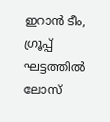ഇറാൻ ടീം, ഗ്രൂപ്പ് ഘട്ടത്തിൽ ലോസ്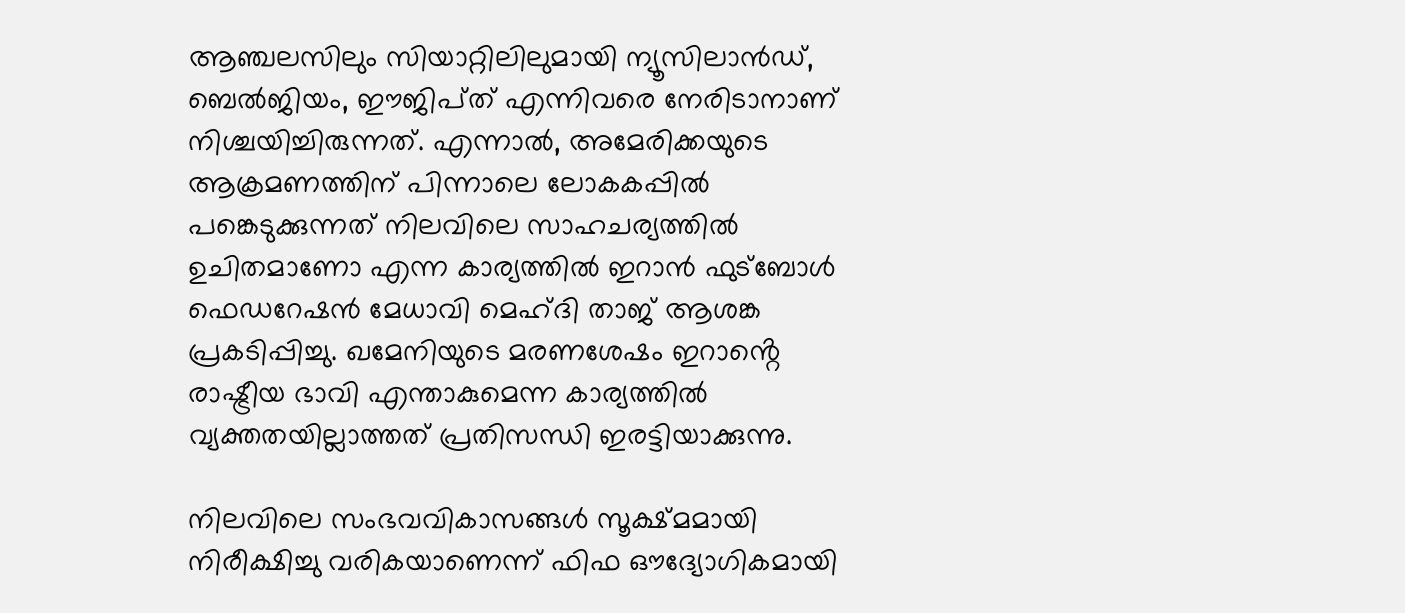ആഞ്ചലസിലും സിയാറ്റിലിലുമായി ന്യൂസിലാൻഡ്, ബെൽജിയം, ഈജിപ്‌ത് എന്നിവരെ നേരിടാനാണ് നിശ്ചയിച്ചിരുന്നത്. എന്നാൽ, അമേരിക്കയുടെ ആക്രമണത്തിന് പിന്നാലെ ലോകകപ്പിൽ പങ്കെടുക്കുന്നത് നിലവിലെ സാഹചര്യത്തിൽ ഉചിതമാണോ എന്ന കാര്യത്തിൽ ഇറാൻ ഫുട്ബോൾ ഫെഡറേഷൻ മേധാവി മെഹ്ദി താജ് ആശങ്ക പ്രകടിപ്പിച്ചു. ഖമേനിയുടെ മരണശേഷം ഇറാൻ്റെ രാഷ്ട്രീയ ഭാവി എന്താകുമെന്ന കാര്യത്തിൽ വ്യക്തതയില്ലാത്തത് പ്രതിസന്ധി ഇരട്ടിയാക്കുന്നു.

നിലവിലെ സംഭവവികാസങ്ങൾ സൂക്ഷ്മമായി നിരീക്ഷിച്ചു വരികയാണെന്ന് ഫിഫ ഔദ്യോഗികമായി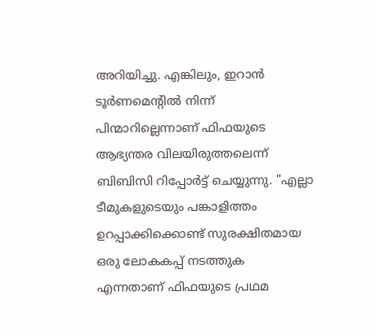അറിയിച്ചു. എങ്കിലും, ഇറാൻ ടൂർണമെൻ്റിൽ നിന്ന് പിന്മാറില്ലെന്നാണ് ഫിഫയുടെ ആഭ്യന്തര വിലയിരുത്തലെന്ന് ബിബിസി റിപ്പോർട്ട് ചെയ്യുന്നു. "എല്ലാ ടീമുകളുടെയും പങ്കാളിത്തം ഉറപ്പാക്കിക്കൊണ്ട് സുരക്ഷിതമായ ഒരു ലോകകപ്പ് നടത്തുക എന്നതാണ് ഫിഫയുടെ പ്രഥമ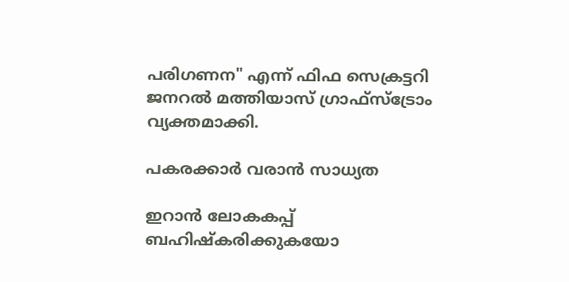പരിഗണന" എന്ന് ഫിഫ സെക്രട്ടറി ജനറൽ മത്തിയാസ് ഗ്രാഫ്സ്ട്രോം വ്യക്തമാക്കി.

പകരക്കാർ വരാൻ സാധ്യത

ഇറാൻ ലോകകപ്പ് ബഹിഷ്‌കരിക്കുകയോ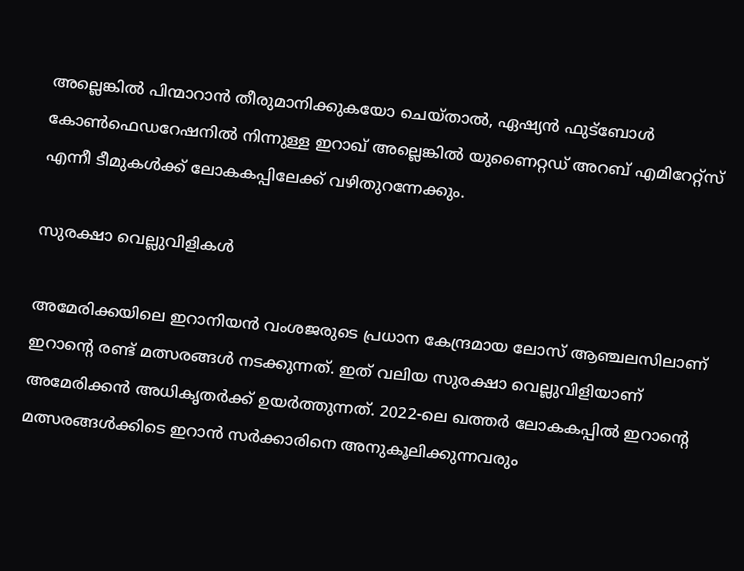അല്ലെങ്കിൽ പിന്മാറാൻ തീരുമാനിക്കുകയോ ചെയ്‌താല്‍, ഏഷ്യൻ ഫുട്ബോൾ കോൺഫെഡറേഷനിൽ നിന്നുള്ള ഇറാഖ് അല്ലെങ്കിൽ യുണൈറ്റഡ് അറബ് എമിറേറ്റ്സ് എന്നീ ടീമുകൾക്ക് ലോകകപ്പിലേക്ക് വഴിതുറന്നേക്കും.

സുരക്ഷാ വെല്ലുവിളികൾ

അമേരിക്കയിലെ ഇറാനിയൻ വംശജരുടെ പ്രധാന കേന്ദ്രമായ ലോസ് ആഞ്ചലസിലാണ് ഇറാൻ്റെ രണ്ട് മത്സരങ്ങൾ നടക്കുന്നത്. ഇത് വലിയ സുരക്ഷാ വെല്ലുവിളിയാണ് അമേരിക്കൻ അധികൃതർക്ക് ഉയർത്തുന്നത്. 2022-ലെ ഖത്തർ ലോകകപ്പിൽ ഇറാൻ്റെ മത്സരങ്ങൾക്കിടെ ഇറാൻ സർക്കാരിനെ അനുകൂലിക്കുന്നവരും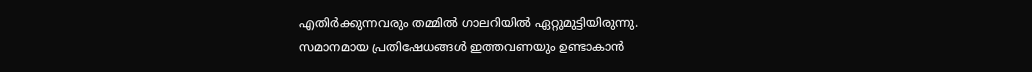എതിർക്കുന്നവരും തമ്മിൽ ഗാലറിയിൽ ഏറ്റുമുട്ടിയിരുന്നു. സമാനമായ പ്രതിഷേധങ്ങൾ ഇത്തവണയും ഉണ്ടാകാൻ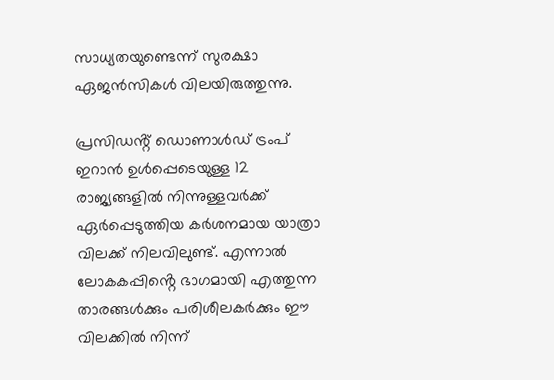സാധ്യതയുണ്ടെന്ന് സുരക്ഷാ ഏജൻസികൾ വിലയിരുത്തുന്നു.

പ്രസിഡൻ്റ് ഡൊണാൾഡ് ട്രംപ് ഇറാൻ ഉൾപ്പെടെയുള്ള 12 രാജ്യങ്ങളിൽ നിന്നുള്ളവർക്ക് ഏർപ്പെടുത്തിയ കർശനമായ യാത്രാ വിലക്ക് നിലവിലുണ്ട്. എന്നാൽ ലോകകപ്പിൻ്റെ ഭാഗമായി എത്തുന്ന താരങ്ങൾക്കും പരിശീലകർക്കും ഈ വിലക്കിൽ നിന്ന്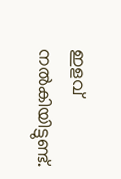ഇളവ് നൽകിയിട്ടുണ്ട്.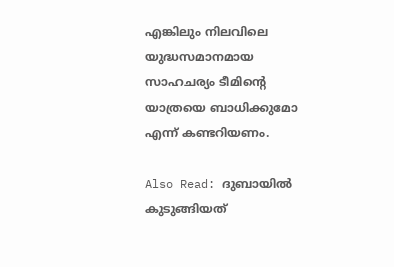എങ്കിലും നിലവിലെ യുദ്ധസമാനമായ സാഹചര്യം ടീമിൻ്റെ യാത്രയെ ബാധിക്കുമോ എന്ന് കണ്ടറിയണം.

Also Read: ദുബായില്‍ കുടുങ്ങിയത്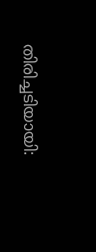തിരിച്ചടിയായി: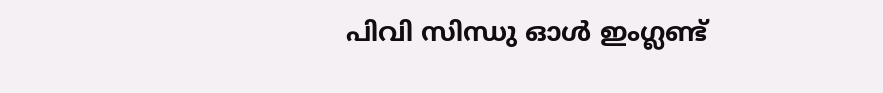പിവി സിന്ധു ഓൾ ഇംഗ്ലണ്ട്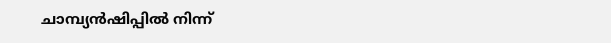ചാമ്പ്യൻഷിപ്പിൽ നിന്ന്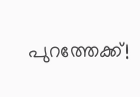പുറത്തേക്ക്!